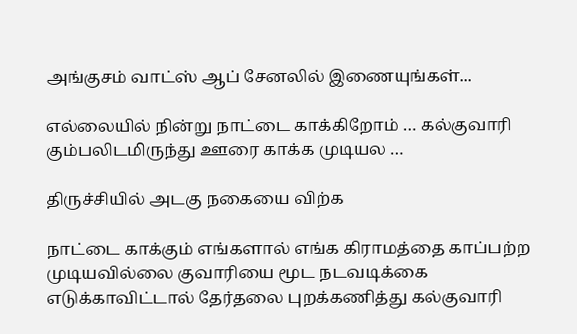அங்குசம் வாட்ஸ் ஆப் சேனலில் இணையுங்கள்...

எல்லையில் நின்று நாட்டை காக்கிறோம் … கல்குவாரி கும்பலிடமிருந்து ஊரை காக்க முடியல …

திருச்சியில் அடகு நகையை விற்க

நாட்டை காக்கும் எங்களால் எங்க கிராமத்தை காப்பற்ற முடியவில்லை குவாரியை மூட நடவடிக்கை எடுக்காவிட்டால் தேர்தலை புறக்கணித்து கல்குவாரி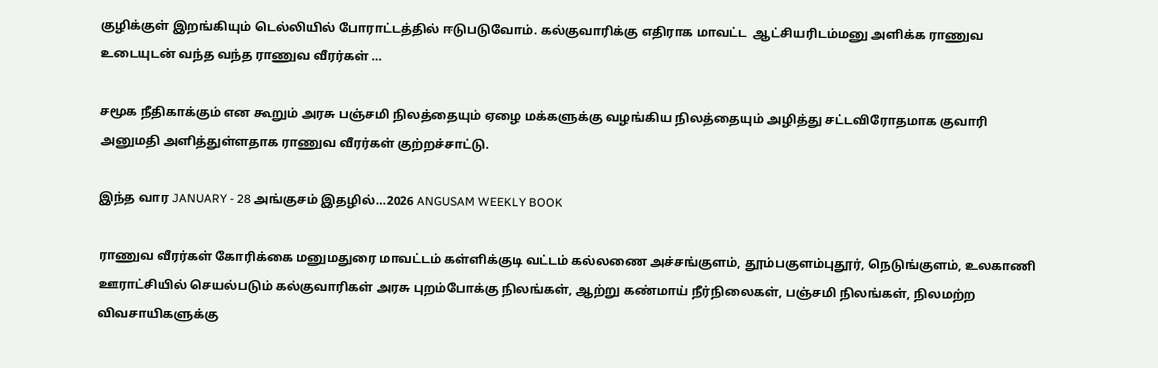குழிக்குள் இறங்கியும் டெல்லியில் போராட்டத்தில் ஈடுபடுவோம். கல்குவாரிக்கு எதிராக மாவட்ட  ஆட்சியரிடம்மனு அளிக்க ராணுவ உடையுடன் வந்த வந்த ராணுவ வீரர்கள் …

சமூக நீதிகாக்கும் என கூறும் அரசு பஞ்சமி நிலத்தையும் ஏழை மக்களுக்கு வழங்கிய நிலத்தையும் அழித்து சட்டவிரோதமாக குவாரி அனுமதி அளித்துள்ளதாக ராணுவ வீரர்கள் குற்றச்சாட்டு.

இந்த வார JANUARY - 28 அங்குசம் இதழில்…2026 ANGUSAM WEEKLY BOOK

ராணுவ வீரர்கள் கோரிக்கை மனுமதுரை மாவட்டம் கள்ளிக்குடி வட்டம் கல்லணை அச்சங்குளம், தூம்பகுளம்புதூர், நெடுங்குளம், உலகாணி ஊராட்சியில் செயல்படும் கல்குவாரிகள் அரசு புறம்போக்கு நிலங்கள், ஆற்று கண்மாய் நீர்நிலைகள், பஞ்சமி நிலங்கள், நிலமற்ற விவசாயிகளுக்கு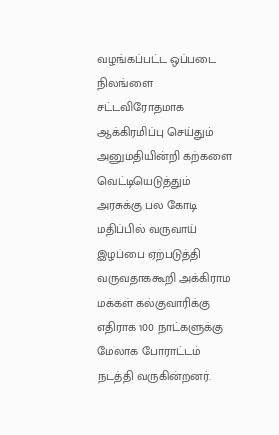வழங்கப்பட்ட ஒப்படை நிலங்ளை சட்டவிரோதமாக ஆக்கிரமிப்பு செய்தும் அனுமதியின்றி கற்களை வெட்டியெடுத்தும் அரசுக்கு பல கோடி மதிப்பில் வருவாய் இழப்பை ஏற்படுத்தி வருவதாககூறி அக்கிராம மக்கள் கல்குவாரிக்கு எதிராக 100 நாட்களுக்கு மேலாக போராட்டம் நடத்தி வருகின்றனர்.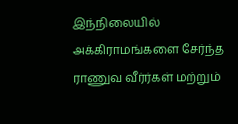இந்நிலையில் அக்கிராமங்களை சேர்ந்த ராணுவ வீர்ர்கள் மற்றும்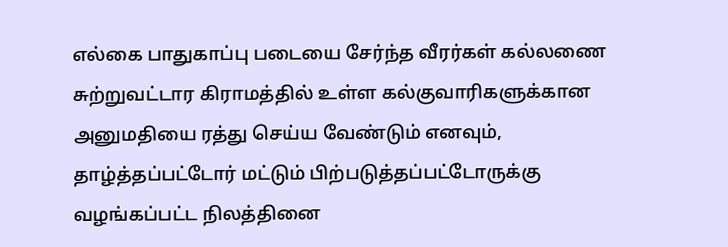எல்கை பாதுகாப்பு படையை சேர்ந்த வீரர்கள் கல்லணை சுற்றுவட்டார கிராமத்தில் உள்ள கல்குவாரிகளுக்கான அனுமதியை ரத்து செய்ய வேண்டும் எனவும், தாழ்த்தப்பட்டோர் மட்டும் பிற்படுத்தப்பட்டோருக்கு வழங்கப்பட்ட நிலத்தினை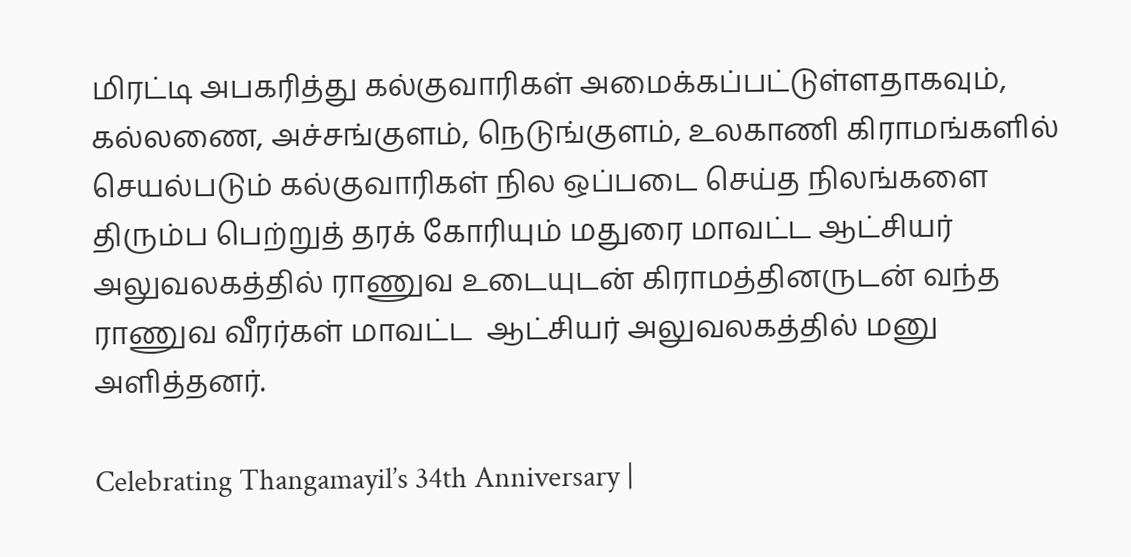மிரட்டி அபகரித்து கல்குவாரிகள் அமைக்கப்பட்டுள்ளதாகவும், கல்லணை, அச்சங்குளம், நெடுங்குளம், உலகாணி கிராமங்களில் செயல்படும் கல்குவாரிகள் நில ஒப்படை செய்த நிலங்களை திரும்ப பெற்றுத் தரக் கோரியும் மதுரை மாவட்ட ஆட்சியர் அலுவலகத்தில் ராணுவ உடையுடன் கிராமத்தினருடன் வந்த ராணுவ வீரர்கள் மாவட்ட  ஆட்சியர் அலுவலகத்தில் மனு அளித்தனர்.

Celebrating Thangamayil’s 34th Anniversary |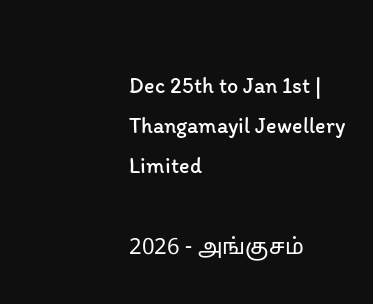Dec 25th to Jan 1st | Thangamayil Jewellery Limited

2026 - அங்குசம்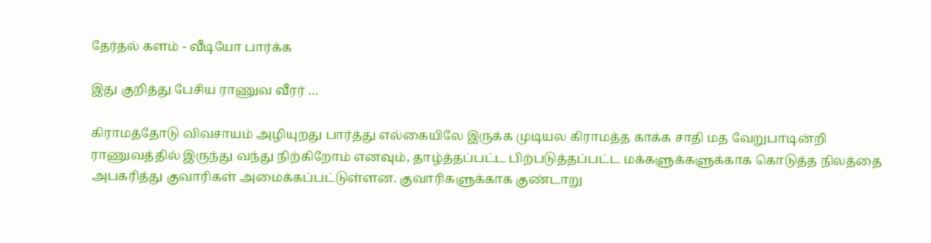தேர்தல் களம் - வீடியோ பார்க்க

இது குறித்து பேசிய ராணுவ வீரர் …

கிராமத்தோடு விவசாயம் அழியுறது பார்த்து எல்கையிலே இருக்க முடியல கிராமத்த காக்க சாதி மத வேறுபாடின்றி ராணுவத்தில் இருந்து வந்து நிற்கிறோம் எனவும், தாழ்த்தப்பட்ட பிற்படுத்தப்பட்ட மக்களுக்களுக்காக கொடுத்த நிலத்தை அபகரித்து குவாரிகள் அமைக்கப்பட்டுள்ளன. குவாரிகளுக்காக குண்டாறு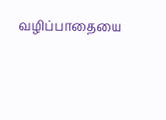வழிப்பாதையை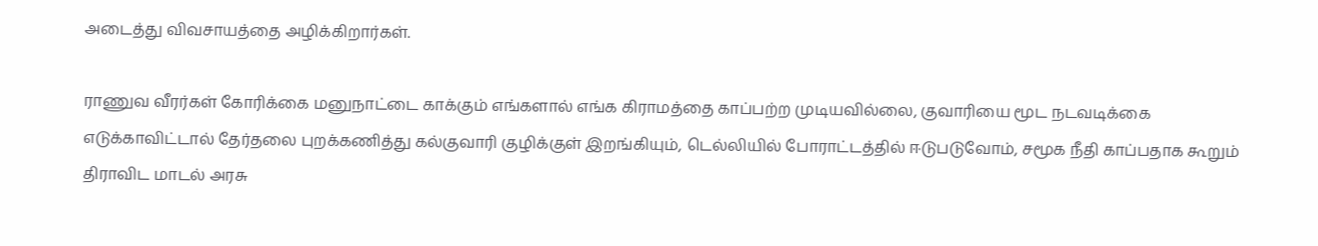அடைத்து விவசாயத்தை அழிக்கிறார்கள்.

ராணுவ வீரர்கள் கோரிக்கை மனுநாட்டை காக்கும் எங்களால் எங்க கிராமத்தை காப்பற்ற முடியவில்லை, குவாரியை மூட நடவடிக்கை எடுக்காவிட்டால் தேர்தலை புறக்கணித்து கல்குவாரி குழிக்குள் இறங்கியும், டெல்லியில் போராட்டத்தில் ஈடுபடுவோம், சமூக நீதி காப்பதாக கூறும் திராவிட மாடல் அரசு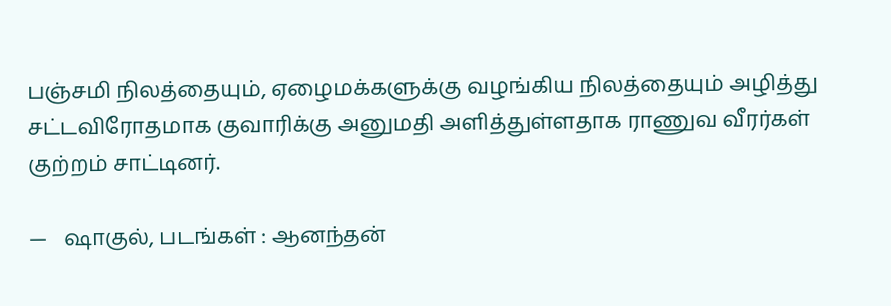பஞ்சமி நிலத்தையும், ஏழைமக்களுக்கு வழங்கிய நிலத்தையும் அழித்து சட்டவிரோதமாக குவாரிக்கு அனுமதி அளித்துள்ளதாக ராணுவ வீரர்கள் குற்றம் சாட்டினர்.

—   ஷாகுல், படங்கள் : ஆனந்தன்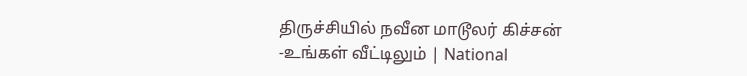திருச்சியில் நவீன மாடூலர் கிச்சன் -உங்கள் வீட்டிலும் | National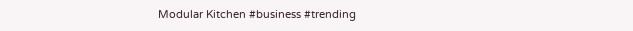Modular Kitchen #business #trending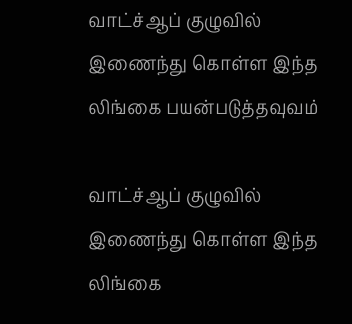வாட்ச்ஆப் குழுவில் இணைந்து கொள்ள இந்த லிங்கை பயன்படுத்தவுவம்

வாட்ச்ஆப் குழுவில் இணைந்து கொள்ள இந்த லிங்கை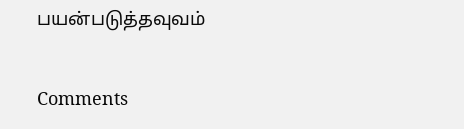பயன்படுத்தவுவம்

Comments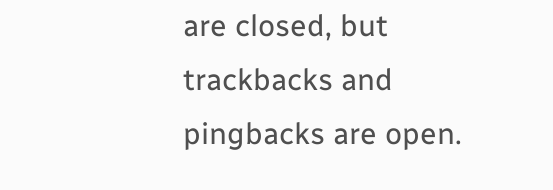are closed, but trackbacks and pingbacks are open.